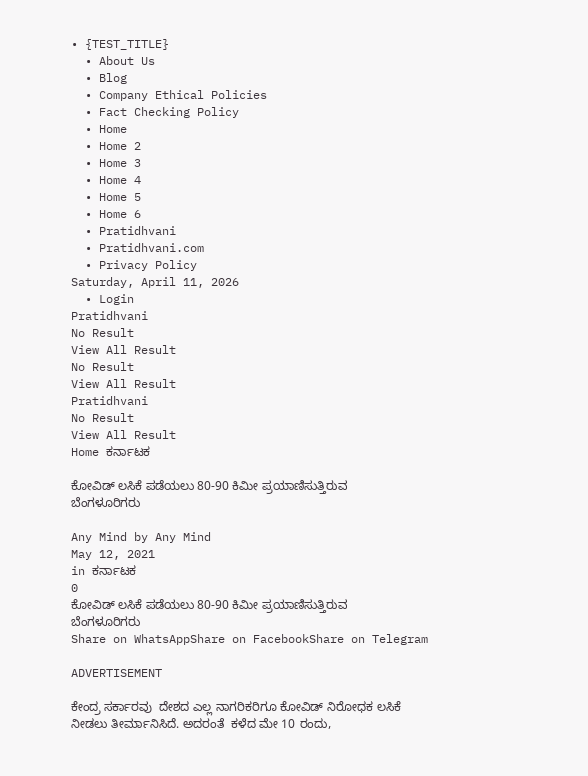• {TEST_TITLE}
  • About Us
  • Blog
  • Company Ethical Policies
  • Fact Checking Policy
  • Home
  • Home 2
  • Home 3
  • Home 4
  • Home 5
  • Home 6
  • Pratidhvani
  • Pratidhvani.com
  • Privacy Policy
Saturday, April 11, 2026
  • Login
Pratidhvani
No Result
View All Result
No Result
View All Result
Pratidhvani
No Result
View All Result
Home ಕರ್ನಾಟಕ

ಕೋವಿಡ್ ಲಸಿಕೆ ಪಡೆಯಲು 80-90 ಕಿಮೀ ಪ್ರಯಾಣಿಸುತ್ತಿರುವ ಬೆಂಗಳೂರಿಗರು

Any Mind by Any Mind
May 12, 2021
in ಕರ್ನಾಟಕ
0
ಕೋವಿಡ್ ಲಸಿಕೆ ಪಡೆಯಲು 80-90 ಕಿಮೀ ಪ್ರಯಾಣಿಸುತ್ತಿರುವ ಬೆಂಗಳೂರಿಗರು
Share on WhatsAppShare on FacebookShare on Telegram

ADVERTISEMENT

ಕೇಂದ್ರ ಸರ್ಕಾರವು  ದೇಶದ ಎಲ್ಲ ನಾಗರಿಕರಿಗೂ ಕೋವಿಡ್ ನಿರೋಧಕ ಲಸಿಕೆ ನೀಡಲು ತೀರ್ಮಾನಿಸಿದೆ. ಅದರಂತೆ  ಕಳೆದ ಮೇ 10 ರಂದು,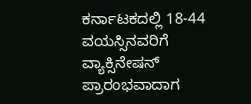ಕರ್ನಾಟಕದಲ್ಲಿ 18-44 ವಯಸ್ಸಿನವರಿಗೆ ವ್ಯಾಕ್ಸಿನೇಷನ್ ಪ್ರಾರಂಭವಾದಾಗ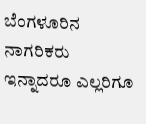ಬೆಂಗಳೂರಿನ ನಾಗರಿಕರು  ಇನ್ನಾದರೂ ಎಲ್ಲರಿಗೂ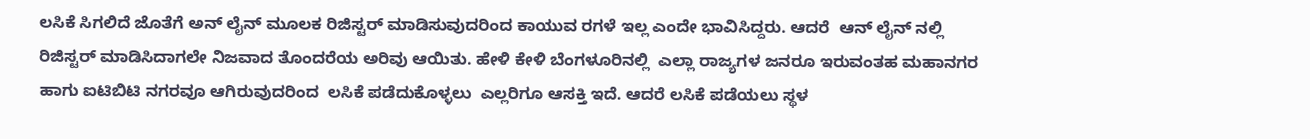ಲಸಿಕೆ ಸಿಗಲಿದೆ ಜೊತೆಗೆ ಅನ್ ಲೈನ್ ಮೂಲಕ ರಿಜಿಸ್ಟರ್ ಮಾಡಿಸುವುದರಿಂದ ಕಾಯುವ ರಗಳೆ ಇಲ್ಲ ಎಂದೇ ಭಾವಿಸಿದ್ದರು. ಆದರೆ  ಆನ್ ಲೈನ್ ನಲ್ಲಿ ರಿಜಿಸ್ಟರ್ ಮಾಡಿಸಿದಾಗಲೇ ನಿಜವಾದ ತೊಂದರೆಯ ಅರಿವು ಆಯಿತು. ಹೇಳಿ ಕೇಳಿ ಬೆಂಗಳೂರಿನಲ್ಲಿ  ಎಲ್ಲಾ ರಾಜ್ಯಗಳ ಜನರೂ ಇರುವಂತಹ ಮಹಾನಗರ ಹಾಗು ಐಟಿಬಿಟಿ ನಗರವೂ ಆಗಿರುವುದರಿಂದ  ಲಸಿಕೆ ಪಡೆದುಕೊಳ್ಳಲು  ಎಲ್ಲರಿಗೂ ಆಸಕ್ತಿ ಇದೆ. ಆದರೆ ಲಸಿಕೆ ಪಡೆಯಲು ಸ್ಥಳ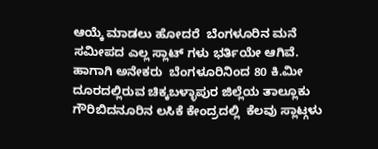ಆಯ್ಕೆ ಮಾಡಲು ಹೋದರೆ  ಬೆಂಗಳೂರಿನ ಮನೆ ಸಮೀಪದ ಎಲ್ಲ ಸ್ಲಾಟ್ ಗಳು ಭರ್ತಿಯೇ ಆಗಿವೆ.  ಹಾಗಾಗಿ ಅನೇಕರು  ಬೆಂಗಳೂರಿನಿಂದ 80 ಕಿ.ಮೀ ದೂರದಲ್ಲಿರುವ ಚಿಕ್ಕಬಳ್ಳಾಪುರ ಜಿಲ್ಲೆಯ ತಾಲ್ಲೂಕು ಗೌರಿಬಿದನೂರಿನ ಲಸಿಕೆ ಕೇಂದ್ರದಲ್ಲಿ  ಕೆಲವು ಸ್ಲಾಟ್ಗಳು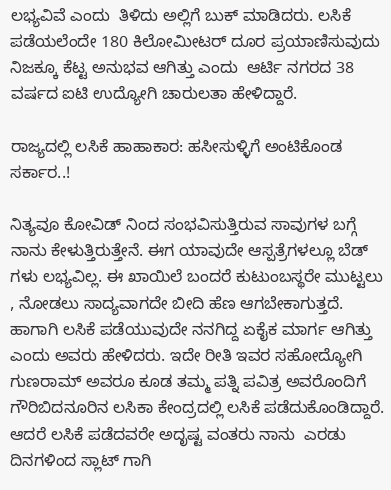ಲಭ್ಯವಿವೆ ಎಂದು  ತಿಳಿದು ಅಲ್ಲಿಗೆ ಬುಕ್ ಮಾಡಿದರು. ಲಸಿಕೆ ಪಡೆಯಲೆಂದೇ 180 ಕಿಲೋಮೀಟರ್ ದೂರ ಪ್ರಯಾಣಿಸುವುದು ನಿಜಕ್ಕೂ ಕೆಟ್ಟ ಅನುಭವ ಆಗಿತ್ತು ಎಂದು  ಆರ್ಟಿ ನಗರದ 38 ವರ್ಷದ ಐಟಿ ಉದ್ಯೋಗಿ ಚಾರುಲತಾ ಹೇಳಿದ್ದಾರೆ.

ರಾಜ್ಯದಲ್ಲಿ ಲಸಿಕೆ ಹಾಹಾಕಾರ: ಹಸೀಸುಳ್ಳಿಗೆ ಅಂಟಿಕೊಂಡ ಸರ್ಕಾರ..!

ನಿತ್ಯವೂ ಕೋವಿಡ್ ನಿಂದ ಸಂಭವಿಸುತ್ತಿರುವ ಸಾವುಗಳ ಬಗ್ಗೆ ನಾನು ಕೇಳುತ್ತಿರುತ್ತೇನೆ. ಈಗ ಯಾವುದೇ ಆಸ್ಪತ್ರೆಗಳಲ್ಲೂ ಬೆಡ್ ಗಳು ಲಭ್ಯವಿಲ್ಲ. ಈ ಖಾಯಿಲೆ ಬಂದರೆ ಕುಟುಂಬಸ್ಥರೇ ಮುಟ್ಟಲು , ನೋಡಲು ಸಾದ್ಯವಾಗದೇ ಬೀದಿ ಹೆಣ ಆಗಬೇಕಾಗುತ್ತದೆ. ಹಾಗಾಗಿ ಲಸಿಕೆ ಪಡೆಯುವುದೇ ನನಗಿದ್ದ ಏಕೈಕ ಮಾರ್ಗ ಆಗಿತ್ತು ಎಂದು ಅವರು ಹೇಳಿದರು. ಇದೇ ರೀತಿ ಇವರ ಸಹೋದ್ಯೋಗಿ ಗುಣರಾಮ್ ಅವರೂ ಕೂಡ ತಮ್ಮ ಪತ್ನಿ ಪವಿತ್ರ ಅವರೊಂದಿಗೆ  ಗೌರಿಬಿದನೂರಿನ ಲಸಿಕಾ ಕೇಂದ್ರದಲ್ಲಿ ಲಸಿಕೆ ಪಡೆದುಕೊಂಡಿದ್ದಾರೆ.  ಆದರೆ ಲಸಿಕೆ ಪಡೆದವರೇ ಅದೃಷ್ಟ ವಂತರು ನಾನು  ಎರಡು ದಿನಗಳಿಂದ ಸ್ಲಾಟ್ ಗಾಗಿ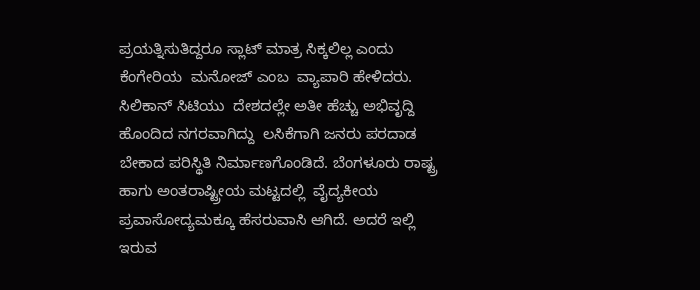ಪ್ರಯತ್ನಿಸುತಿದ್ದರೂ ಸ್ಲಾಟ್ ಮಾತ್ರ ಸಿಕ್ಕಲಿಲ್ಲ ಎಂದು ಕೆಂಗೇರಿಯ  ಮನೋಜ್ ಎಂಬ  ವ್ಯಾಪಾರಿ ಹೇಳಿದರು. ಸಿಲಿಕಾನ್ ಸಿಟಿಯು  ದೇಶದಲ್ಲೇ ಅತೀ ಹೆಚ್ಚು ಅಭಿವೃದ್ದಿ ಹೊಂದಿದ ನಗರವಾಗಿದ್ದು  ಲಸಿಕೆಗಾಗಿ ಜನರು ಪರದಾಡ ಬೇಕಾದ ಪರಿಸ್ಥಿತಿ ನಿರ್ಮಾಣಗೊಂಡಿದೆ. ಬೆಂಗಳೂರು ರಾಷ್ಟ್ರ ಹಾಗು ಅಂತರಾಷ್ಟ್ರೀಯ ಮಟ್ಟದಲ್ಲಿ  ವೈದ್ಯಕೀಯ ಪ್ರವಾಸೋದ್ಯಮಕ್ಕೂ ಹೆಸರುವಾಸಿ ಆಗಿದೆ. ಅದರೆ ಇಲ್ಲಿ ಇರುವ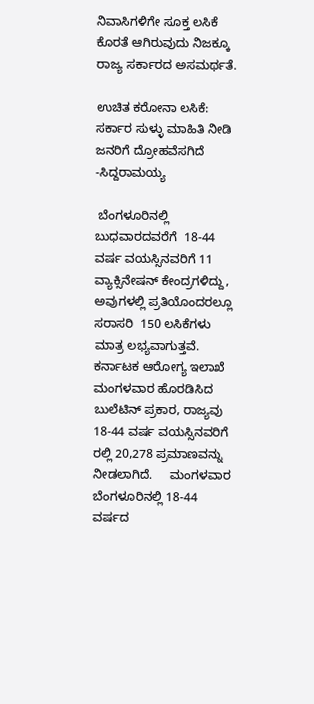ನಿವಾಸಿಗಳಿಗೇ ಸೂಕ್ತ ಲಸಿಕೆ ಕೊರತೆ ಆಗಿರುವುದು ನಿಜಕ್ಕೂ ರಾಜ್ಯ ಸರ್ಕಾರದ ಅಸಮರ್ಥತೆ.

ಉಚಿತ ಕರೋನಾ ಲಸಿಕೆ: ಸರ್ಕಾರ ಸುಳ್ಳು ಮಾಹಿತಿ ನೀಡಿ ಜನರಿಗೆ ದ್ರೋಹವೆಸಗಿದೆ -ಸಿದ್ದರಾಮಯ್ಯ

 ಬೆಂಗಳೂರಿನಲ್ಲಿ  ಬುಧವಾರದವರೆಗೆ  18-44 ವರ್ಷ ವಯಸ್ಸಿನವರಿಗೆ 11 ವ್ಯಾಕ್ಸಿನೇಷನ್ ಕೇಂದ್ರಗಳಿದ್ದು, ಅವುಗಳಲ್ಲಿ ಪ್ರತಿಯೊಂದರಲ್ಲೂ ಸರಾಸರಿ  150 ಲಸಿಕೆಗಳು ಮಾತ್ರ ಲಭ್ಯವಾಗುತ್ತವೆ.  ಕರ್ನಾಟಕ ಆರೋಗ್ಯ ಇಲಾಖೆ ಮಂಗಳವಾರ ಹೊರಡಿಸಿದ ಬುಲೆಟಿನ್ ಪ್ರಕಾರ, ರಾಜ್ಯವು 18-44 ವರ್ಷ ವಯಸ್ಸಿನವರಿಗೆ ರಲ್ಲಿ 20,278 ಪ್ರಮಾಣವನ್ನು  ನೀಡಲಾಗಿದೆ.     ಮಂಗಳವಾರ ಬೆಂಗಳೂರಿನಲ್ಲಿ 18-44 ವರ್ಷದ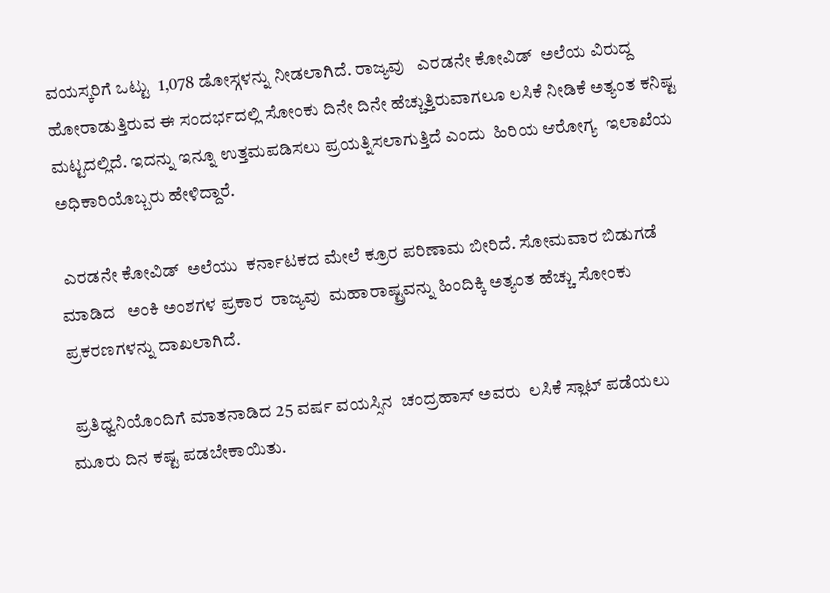ವಯಸ್ಕರಿಗೆ ಒಟ್ಟು  1,078 ಡೋಸ್ಗಳನ್ನು ನೀಡಲಾಗಿದೆ. ರಾಜ್ಯವು   ಎರಡನೇ ಕೋವಿಡ್  ಅಲೆಯ ವಿರುದ್ದ ಹೋರಾಡುತ್ತಿರುವ ಈ ಸಂದರ್ಭದಲ್ಲಿ ಸೋಂಕು ದಿನೇ ದಿನೇ ಹೆಚ್ಚುತ್ತಿರುವಾಗಲೂ ಲಸಿಕೆ ನೀಡಿಕೆ ಅತ್ಯಂತ ಕನಿಷ್ಟ ಮಟ್ಟದಲ್ಲಿದೆ. ಇದನ್ನು ಇನ್ನೂ ಉತ್ತಮಪಡಿಸಲು ಪ್ರಯತ್ನಿಸಲಾಗುತ್ತಿದೆ ಎಂದು  ಹಿರಿಯ ಆರೋಗ್ಯ  ಇಲಾಖೆಯ ಅಧಿಕಾರಿಯೊಬ್ಬರು ಹೇಳಿದ್ದಾರೆ.

 ಎರಡನೇ ಕೋವಿಡ್  ಅಲೆಯು  ಕರ್ನಾಟಕದ ಮೇಲೆ ಕ್ರೂರ ಪರಿಣಾಮ ಬೀರಿದೆ. ಸೋಮವಾರ ಬಿಡುಗಡೆ ಮಾಡಿದ   ಅಂಕಿ ಅಂಶಗಳ ಪ್ರಕಾರ  ರಾಜ್ಯವು  ಮಹಾರಾಷ್ಟ್ರವನ್ನು ಹಿಂದಿಕ್ಕಿ ಅತ್ಯಂತ ಹೆಚ್ಚು ಸೋಂಕು ಪ್ರಕರಣಗಳನ್ನು ದಾಖಲಾಗಿದೆ.

 ಪ್ರತಿಧ್ವನಿಯೊಂದಿಗೆ ಮಾತನಾಡಿದ 25 ವರ್ಷ ವಯಸ್ಸಿನ  ಚಂದ್ರಹಾಸ್ ಅವರು  ಲಸಿಕೆ ಸ್ಲಾಟ್ ಪಡೆಯಲು ಮೂರು ದಿನ ಕಷ್ಟ ಪಡಬೇಕಾಯಿತು.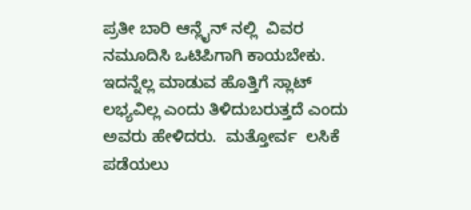ಪ್ರತೀ ಬಾರಿ ಆನ್ಲೈನ್ ನಲ್ಲಿ  ವಿವರ ನಮೂದಿಸಿ ಒಟಿಪಿಗಾಗಿ ಕಾಯಬೇಕು. ಇದನ್ನೆಲ್ಲ ಮಾಡುವ ಹೊತ್ತಿಗೆ ಸ್ಲಾಟ್ ಲಭ್ಯವಿಲ್ಲ ಎಂದು ತಿಳಿದುಬರುತ್ತದೆ ಎಂದು ಅವರು ಹೇಳಿದರು.  ಮತ್ತೋರ್ವ  ಲಸಿಕೆ ಪಡೆಯಲು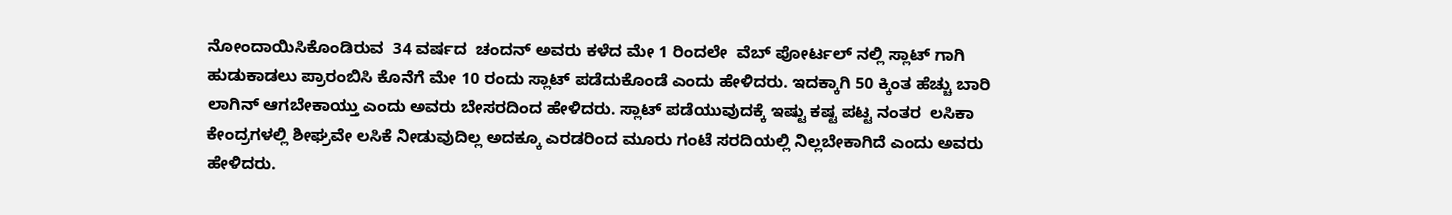ನೋಂದಾಯಿಸಿಕೊಂಡಿರುವ  34 ವರ್ಷದ  ಚಂದನ್ ಅವರು ಕಳೆದ ಮೇ 1 ರಿಂದಲೇ  ವೆಬ್ ಪೋರ್ಟಲ್ ನಲ್ಲಿ ಸ್ಲಾಟ್ ಗಾಗಿ ಹುಡುಕಾಡಲು ಪ್ರಾರಂಬಿಸಿ ಕೊನೆಗೆ ಮೇ 10 ರಂದು ಸ್ಲಾಟ್ ಪಡೆದುಕೊಂಡೆ ಎಂದು ಹೇಳಿದರು. ಇದಕ್ಕಾಗಿ 50 ಕ್ಕಿಂತ ಹೆಚ್ಚು ಬಾರಿ ಲಾಗಿನ್ ಆಗಬೇಕಾಯ್ತು ಎಂದು ಅವರು ಬೇಸರದಿಂದ ಹೇಳಿದರು. ಸ್ಲಾಟ್ ಪಡೆಯುವುದಕ್ಕೆ ಇಷ್ಟು ಕಷ್ಟ ಪಟ್ಟ ನಂತರ  ಲಸಿಕಾ ಕೇಂದ್ರಗಳಲ್ಲಿ ಶೀಘ್ರವೇ ಲಸಿಕೆ ನೀಡುವುದಿಲ್ಲ ಅದಕ್ಕೂ ಎರಡರಿಂದ ಮೂರು ಗಂಟೆ ಸರದಿಯಲ್ಲಿ ನಿಲ್ಲಬೇಕಾಗಿದೆ ಎಂದು ಅವರು ಹೇಳಿದರು.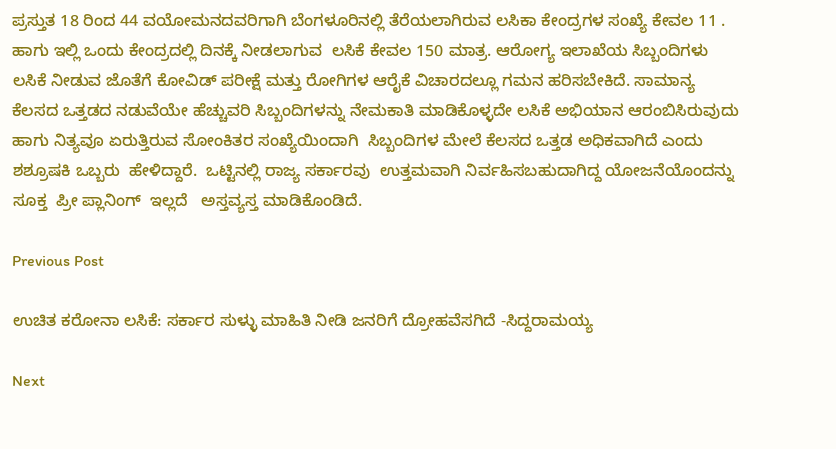ಪ್ರಸ್ತುತ 18 ರಿಂದ 44 ವಯೋಮನದವರಿಗಾಗಿ ಬೆಂಗಳೂರಿನಲ್ಲಿ ತೆರೆಯಲಾಗಿರುವ ಲಸಿಕಾ ಕೇಂದ್ರಗಳ ಸಂಖ್ಯೆ ಕೇವಲ 11 . ಹಾಗು ಇಲ್ಲಿ ಒಂದು ಕೇಂದ್ರದಲ್ಲಿ ದಿನಕ್ಕೆ ನೀಡಲಾಗುವ  ಲಸಿಕೆ ಕೇವಲ 150 ಮಾತ್ರ. ಆರೋಗ್ಯ ಇಲಾಖೆಯ ಸಿಬ್ಬಂದಿಗಳು  ಲಸಿಕೆ ನೀಡುವ ಜೊತೆಗೆ ಕೋವಿಡ್ ಪರೀಕ್ಷೆ ಮತ್ತು ರೋಗಿಗಳ ಆರೈಕೆ ವಿಚಾರದಲ್ಲೂ ಗಮನ ಹರಿಸಬೇಕಿದೆ. ಸಾಮಾನ್ಯ ಕೆಲಸದ ಒತ್ತಡದ ನಡುವೆಯೇ ಹೆಚ್ಚುವರಿ ಸಿಬ್ಬಂದಿಗಳನ್ನು ನೇಮಕಾತಿ ಮಾಡಿಕೊಳ್ಳದೇ ಲಸಿಕೆ ಅಭಿಯಾನ ಆರಂಬಿಸಿರುವುದು ಹಾಗು ನಿತ್ಯವೂ ಏರುತ್ತಿರುವ ಸೋಂಕಿತರ ಸಂಖ್ಯೆಯಿಂದಾಗಿ  ಸಿಬ್ಬಂದಿಗಳ ಮೇಲೆ ಕೆಲಸದ ಒತ್ತಡ ಅಧಿಕವಾಗಿದೆ ಎಂದು  ಶಶ್ರೂಷಕಿ ಒಬ್ಬರು  ಹೇಳಿದ್ದಾರೆ.  ಒಟ್ಟಿನಲ್ಲಿ ರಾಜ್ಯ ಸರ್ಕಾರವು  ಉತ್ತಮವಾಗಿ ನಿರ್ವಹಿಸಬಹುದಾಗಿದ್ದ ಯೋಜನೆಯೊಂದನ್ನು   ಸೂಕ್ತ  ಪ್ರೀ ಪ್ಲಾನಿಂಗ್  ಇಲ್ಲದೆ   ಅಸ್ತವ್ಯಸ್ತ ಮಾಡಿಕೊಂಡಿದೆ.

Previous Post

ಉಚಿತ ಕರೋನಾ ಲಸಿಕೆ: ಸರ್ಕಾರ ಸುಳ್ಳು ಮಾಹಿತಿ ನೀಡಿ ಜನರಿಗೆ ದ್ರೋಹವೆಸಗಿದೆ -ಸಿದ್ದರಾಮಯ್ಯ

Next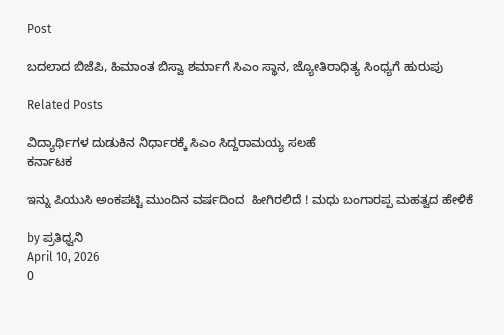Post

ಬದಲಾದ ಬಿಜೆಪಿ, ಹಿಮಾಂತ ಬಿಸ್ವಾ ಶರ್ಮಾಗೆ ಸಿಎಂ ಸ್ಥಾನ, ಜ್ಯೋತಿರಾಧಿತ್ಯ ಸಿಂಧ್ಯಗೆ ಹುರುಪು

Related Posts

ವಿದ್ಯಾರ್ಥಿಗಳ ದುಡುಕಿನ ನಿರ್ಧಾರಕ್ಕೆ ಸಿಎಂ ಸಿದ್ದರಾಮಯ್ಯ ಸಲಹೆ
ಕರ್ನಾಟಕ

ಇನ್ನು ಪಿಯುಸಿ ಅಂಕಪಟ್ಟಿ ಮುಂದಿನ ವರ್ಷದಿಂದ  ಹೀಗಿರಲಿದೆ ! ಮಧು ಬಂಗಾರಪ್ಪ ಮಹತ್ವದ ಹೇಳಿಕೆ

by ಪ್ರತಿಧ್ವನಿ
April 10, 2026
0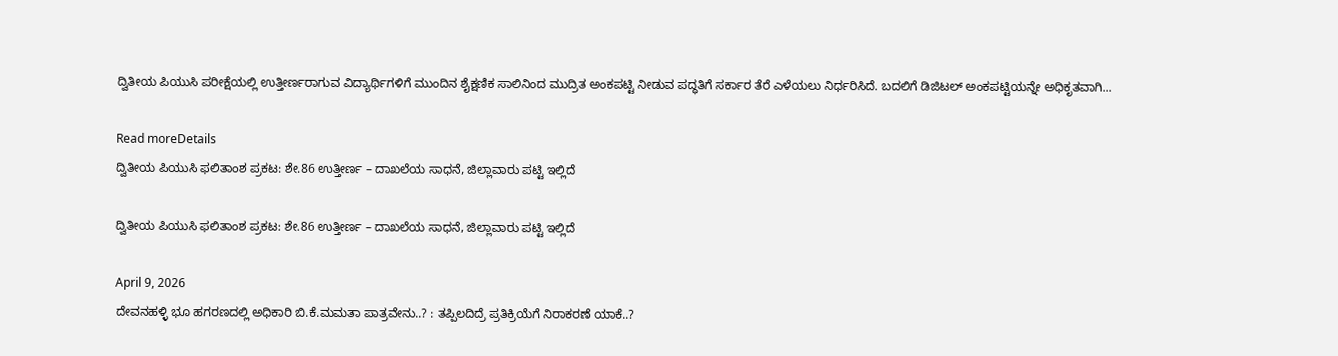ದ್ವಿತೀಯ ಪಿಯುಸಿ ಪರೀಕ್ಷೆಯಲ್ಲಿ ಉತ್ತೀರ್ಣರಾಗುವ ವಿದ್ಯಾರ್ಥಿಗಳಿಗೆ ಮುಂದಿನ ಶೈಕ್ಷಣಿಕ ಸಾಲಿನಿಂದ ಮುದ್ರಿತ ಅಂಕಪಟ್ಟಿ ನೀಡುವ ಪದ್ಧತಿಗೆ ಸರ್ಕಾರ ತೆರೆ ಎಳೆಯಲು ನಿರ್ಧರಿಸಿದೆ. ಬದಲಿಗೆ ಡಿಜಿಟಲ್ ಅಂಕಪಟ್ಟಿಯನ್ನೇ ಅಧಿಕೃತವಾಗಿ...

Read moreDetails
ದ್ವಿತೀಯ ಪಿಯುಸಿ ಫಲಿತಾಂಶ ಪ್ರಕಟ: ಶೇ.86 ಉತ್ತೀರ್ಣ – ದಾಖಲೆಯ ಸಾಧನೆ, ಜಿಲ್ಲಾವಾರು ಪಟ್ಟಿ ಇಲ್ಲಿದೆ

ದ್ವಿತೀಯ ಪಿಯುಸಿ ಫಲಿತಾಂಶ ಪ್ರಕಟ: ಶೇ.86 ಉತ್ತೀರ್ಣ – ದಾಖಲೆಯ ಸಾಧನೆ, ಜಿಲ್ಲಾವಾರು ಪಟ್ಟಿ ಇಲ್ಲಿದೆ

April 9, 2026
ದೇವನಹಳ್ಳಿ ಭೂ ಹಗರಣದಲ್ಲಿ ಅಧಿಕಾರಿ ಬಿ.ಕೆ.ಮಮತಾ ಪಾತ್ರವೇನು..? : ತಪ್ಪಿಲದಿದ್ರೆ ಪ್ರತಿಕ್ರಿಯೆಗೆ ನಿರಾಕರಣೆ ಯಾಕೆ..?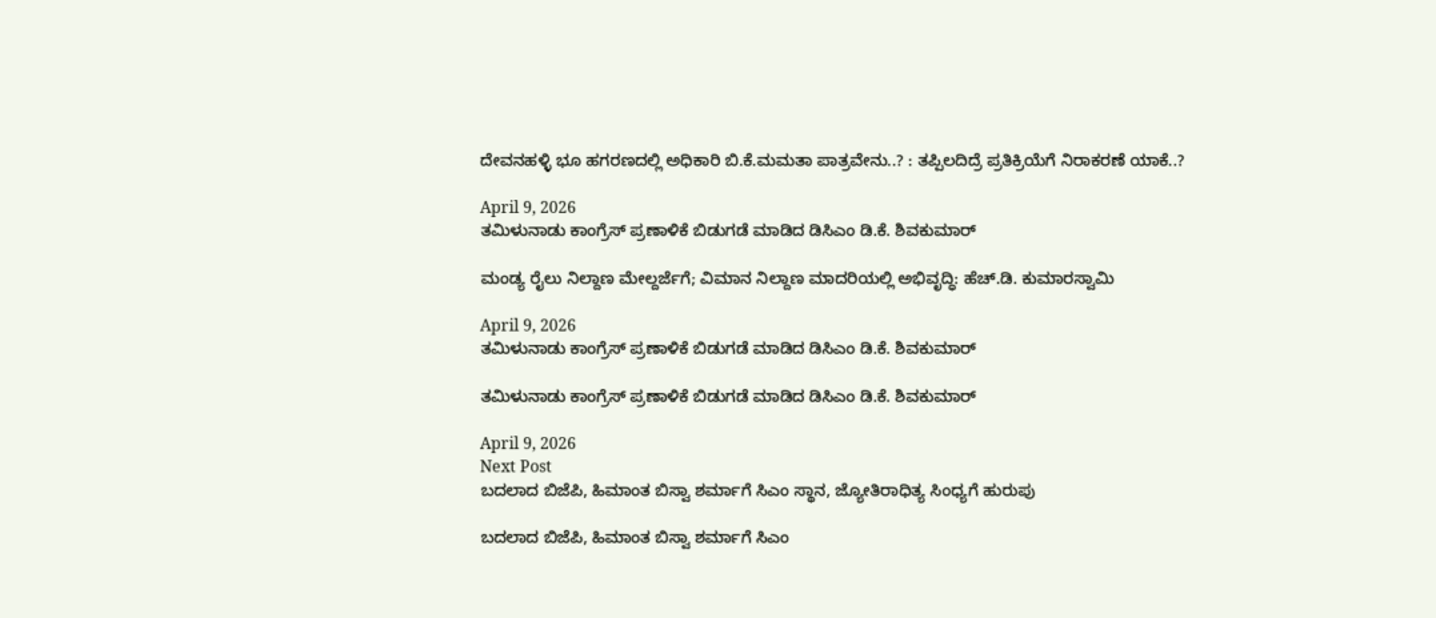ದೇವನಹಳ್ಳಿ ಭೂ ಹಗರಣದಲ್ಲಿ ಅಧಿಕಾರಿ ಬಿ.ಕೆ.ಮಮತಾ ಪಾತ್ರವೇನು..? : ತಪ್ಪಿಲದಿದ್ರೆ ಪ್ರತಿಕ್ರಿಯೆಗೆ ನಿರಾಕರಣೆ ಯಾಕೆ..?

April 9, 2026
ತಮಿಳುನಾಡು ಕಾಂಗ್ರೆಸ್ ಪ್ರಣಾಳಿಕೆ ಬಿಡುಗಡೆ ಮಾಡಿದ ಡಿಸಿಎಂ ಡಿ.ಕೆ. ಶಿವಕುಮಾರ್

ಮಂಡ್ಯ ರೈಲು ನಿಲ್ದಾಣ ಮೇಲ್ದರ್ಜೆಗೆ; ವಿಮಾನ ನಿಲ್ದಾಣ ಮಾದರಿಯಲ್ಲಿ ಅಭಿವೃದ್ಧಿ: ಹೆಚ್.ಡಿ. ಕುಮಾರಸ್ವಾಮಿ

April 9, 2026
ತಮಿಳುನಾಡು ಕಾಂಗ್ರೆಸ್ ಪ್ರಣಾಳಿಕೆ ಬಿಡುಗಡೆ ಮಾಡಿದ ಡಿಸಿಎಂ ಡಿ.ಕೆ. ಶಿವಕುಮಾರ್

ತಮಿಳುನಾಡು ಕಾಂಗ್ರೆಸ್ ಪ್ರಣಾಳಿಕೆ ಬಿಡುಗಡೆ ಮಾಡಿದ ಡಿಸಿಎಂ ಡಿ.ಕೆ. ಶಿವಕುಮಾರ್

April 9, 2026
Next Post
ಬದಲಾದ ಬಿಜೆಪಿ, ಹಿಮಾಂತ ಬಿಸ್ವಾ ಶರ್ಮಾಗೆ ಸಿಎಂ ಸ್ಥಾನ, ಜ್ಯೋತಿರಾಧಿತ್ಯ ಸಿಂಧ್ಯಗೆ ಹುರುಪು

ಬದಲಾದ ಬಿಜೆಪಿ, ಹಿಮಾಂತ ಬಿಸ್ವಾ ಶರ್ಮಾಗೆ ಸಿಎಂ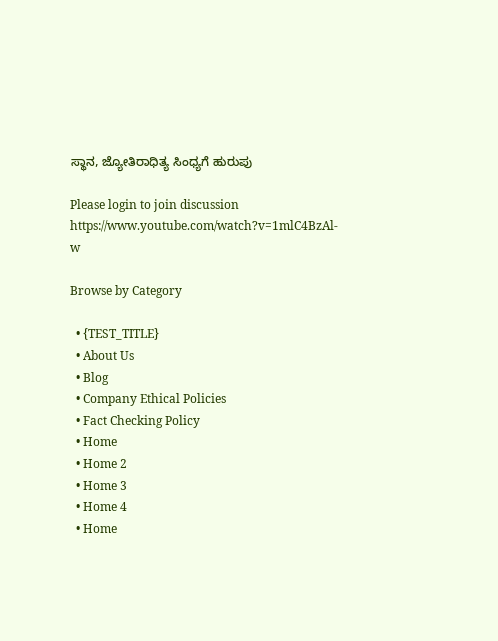ಸ್ಥಾನ, ಜ್ಯೋತಿರಾಧಿತ್ಯ ಸಿಂಧ್ಯಗೆ ಹುರುಪು

Please login to join discussion
https://www.youtube.com/watch?v=1mlC4BzAl-w

Browse by Category

  • {TEST_TITLE}
  • About Us
  • Blog
  • Company Ethical Policies
  • Fact Checking Policy
  • Home
  • Home 2
  • Home 3
  • Home 4
  • Home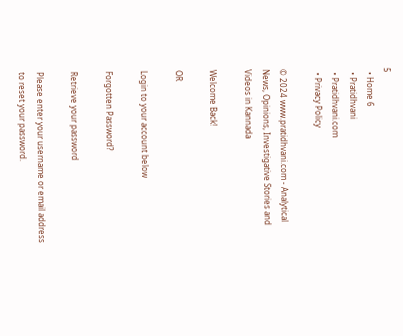5
  • Home 6
  • Pratidhvani
  • Pratidhvani.com
  • Privacy Policy

© 2024 www.pratidhvani.com - Analytical News, Opinions, Investigative Stories and Videos in Kannada

Welcome Back!

OR

Login to your account below

Forgotten Password?

Retrieve your password

Please enter your username or email address to reset your password.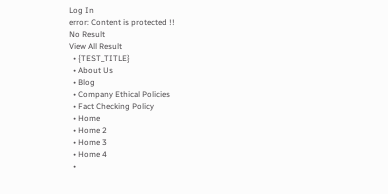Log In
error: Content is protected !!
No Result
View All Result
  • {TEST_TITLE}
  • About Us
  • Blog
  • Company Ethical Policies
  • Fact Checking Policy
  • Home
  • Home 2
  • Home 3
  • Home 4
  •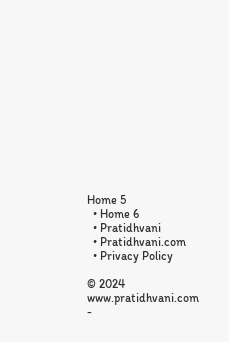Home 5
  • Home 6
  • Pratidhvani
  • Pratidhvani.com
  • Privacy Policy

© 2024 www.pratidhvani.com -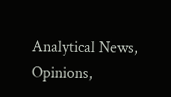Analytical News, Opinions,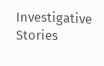Investigative Stories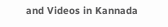and Videos in Kannada